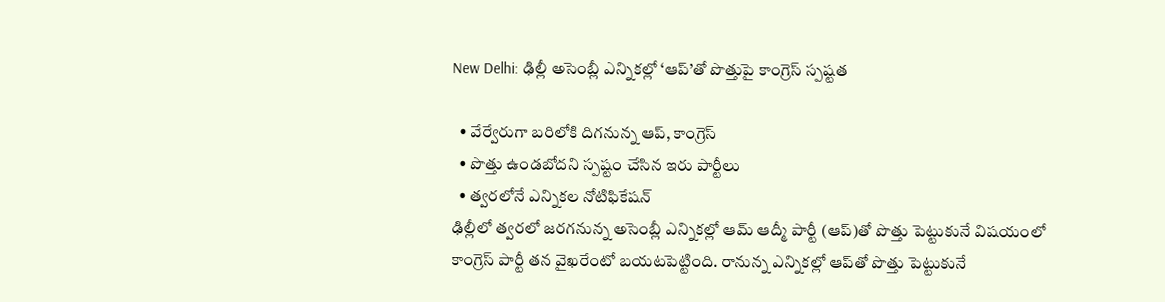New Delhi: ఢిల్లీ అసెంబ్లీ ఎన్నికల్లో ‘ఆప్‌’తో పొత్తుపై కాంగ్రెస్ స్పష్టత

  • వేర్వేరుగా బరిలోకి దిగనున్న ఆప్, కాంగ్రెస్
  • పొత్తు ఉండబోదని స్పష్టం చేసిన ఇరు పార్టీలు
  • త్వరలోనే ఎన్నికల నోటిఫికేషన్
ఢిల్లీలో త్వరలో జరగనున్న అసెంబ్లీ ఎన్నికల్లో ఆమ్ ఆద్మీ పార్టీ (ఆప్)తో పొత్తు పెట్టుకునే విషయంలో కాంగ్రెస్ పార్టీ తన వైఖరేంటో బయటపెట్టింది. రానున్న ఎన్నికల్లో ఆప్‌తో పొత్తు పెట్టుకునే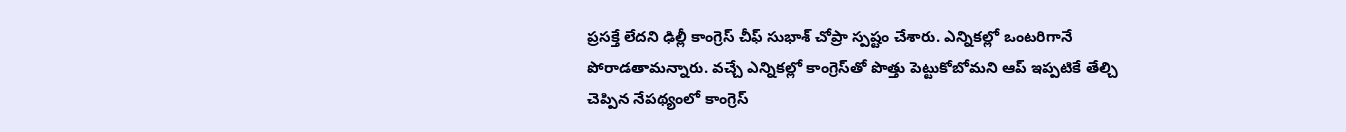ప్రసక్తే లేదని ఢిల్లీ కాంగ్రెస్ చీఫ్ సుభాశ్ చోప్రా స్పష్టం చేశారు. ఎన్నికల్లో ఒంటరిగానే పోరాడతామన్నారు. వచ్చే ఎన్నికల్లో కాంగ్రెస్‌తో పొత్తు పెట్టుకోబోమని ఆప్ ఇప్పటికే తేల్చి చెప్పిన నేపథ్యంలో కాంగ్రెస్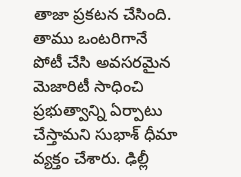తాజా ప్రకటన చేసింది. తాము ఒంటరిగానే పోటీ చేసి అవసరమైన మెజారిటీ సాధించి ప్రభుత్వాన్ని ఏర్పాటు చేస్తామని సుభాశ్ ధీమా వ్యక్తం చేశారు. ఢిల్లీ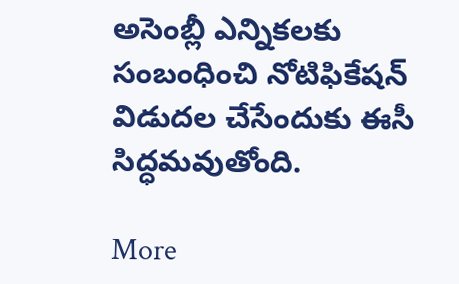అసెంబ్లీ ఎన్నికలకు సంబంధించి నోటిఫికేషన్ విడుదల చేసేందుకు ఈసీ సిద్ధమవుతోంది.

More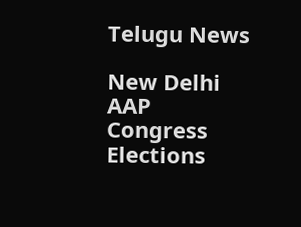Telugu News

New Delhi
AAP
Congress
Elections